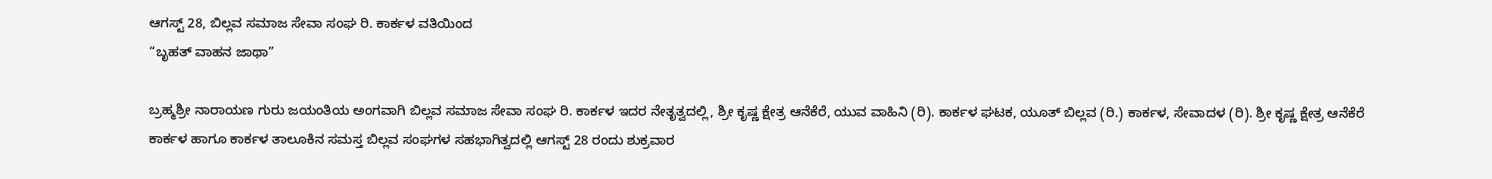ಆಗಸ್ಟ್ 28, ಬಿಲ್ಲವ ಸಮಾಜ ಸೇವಾ ಸಂಘ ರಿ. ಕಾರ್ಕಳ ವತಿಯಿಂದ
“ಬೃಹತ್ ವಾಹನ ಜಾಥಾ”

ಬ್ರಹ್ಮಶ್ರೀ ನಾರಾಯಣ ಗುರು ಜಯಂತಿಯ ಅಂಗವಾಗಿ ಬಿಲ್ಲವ ಸಮಾಜ ಸೇವಾ ಸಂಘ ರಿ. ಕಾರ್ಕಳ ಇದರ ನೇತೃತ್ವದಲ್ಲಿ, ಶ್ರೀ ಕೃಷ್ಣ ಕ್ಷೇತ್ರ ಆನೆಕೆರೆ, ಯುವ ವಾಹಿನಿ (ರಿ). ಕಾರ್ಕಳ ಘಟಕ, ಯೂತ್ ಬಿಲ್ಲವ (ರಿ.) ಕಾರ್ಕಳ, ಸೇವಾದಳ (ರಿ). ಶ್ರೀ ಕೃಷ್ಣ ಕ್ಷೇತ್ರ ಆನೆಕೆರೆ ಕಾರ್ಕಳ ಹಾಗೂ ಕಾರ್ಕಳ ತಾಲೂಕಿನ ಸಮಸ್ತ ಬಿಲ್ಲವ ಸಂಘಗಳ ಸಹಭಾಗಿತ್ವದಲ್ಲಿ ಆಗಸ್ಟ್ 28 ರಂದು ಶುಕ್ರವಾರ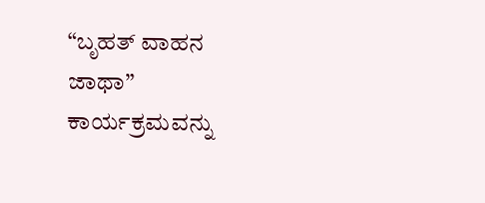“ಬೃಹತ್ ವಾಹನ ಜಾಥಾ” ಕಾರ್ಯಕ್ರಮವನ್ನು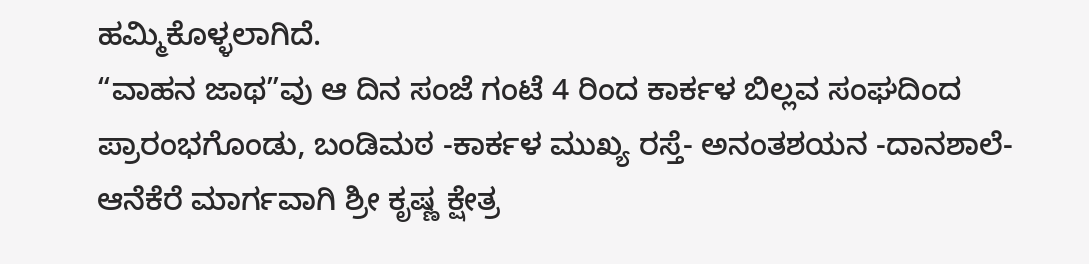ಹಮ್ಮಿಕೊಳ್ಳಲಾಗಿದೆ.
“ವಾಹನ ಜಾಥ”ವು ಆ ದಿನ ಸಂಜೆ ಗಂಟೆ 4 ರಿಂದ ಕಾರ್ಕಳ ಬಿಲ್ಲವ ಸಂಘದಿಂದ ಪ್ರಾರಂಭಗೊಂಡು, ಬಂಡಿಮಠ -ಕಾರ್ಕಳ ಮುಖ್ಯ ರಸ್ತೆ- ಅನಂತಶಯನ -ದಾನಶಾಲೆ- ಆನೆಕೆರೆ ಮಾರ್ಗವಾಗಿ ಶ್ರೀ ಕೃಷ್ಣ ಕ್ಷೇತ್ರ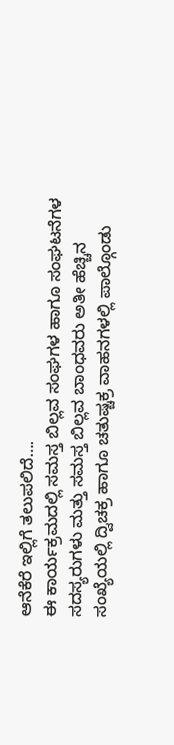ಆನೆಕೆರೆ ಇಲ್ಲಿಗೆ ತಲುಪಲಿದೆ….
ಈ ಕಾರ್ಯಕ್ರಮದಲ್ಲಿ ಸಮಸ್ತ ಬಿಲ್ಲವ ಸಂಘಗಳ ಹಾಗೂ ಸಂಘಟನೆಗಳ ಸದಸ್ಯರುಗಳು ಮತ್ತು ಸಮಸ್ತ ಬಿಲ್ಲವ ಬಾಂಧವರು ಅತೀ ಹೆಚ್ಚಿನ ಸಂಖ್ಯೆಯಲ್ಲಿ ದ್ವಿಚಕ್ರ ಹಾಗೂ ಚತುಷ್ಚಕ್ರ ವಾಹನಗಳಲ್ಲಿ ಪಾಲ್ಗೊಂಡು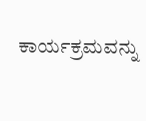ಕಾರ್ಯಕ್ರಮವನ್ನು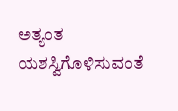ಅತ್ಯಂತ ಯಶಸ್ವಿಗೊಳಿಸುವಂತೆ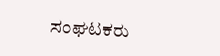ಸಂಘಟಕರು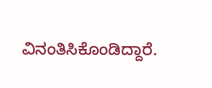ವಿನಂತಿಸಿಕೊಂಡಿದ್ದಾರೆ.